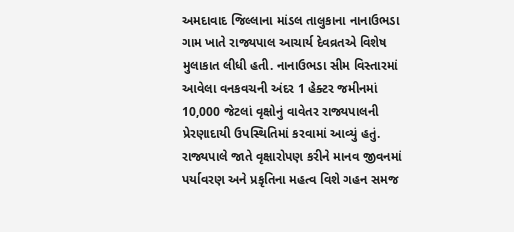અમદાવાદ જિલ્લાના માંડલ તાલુકાના નાનાઉભડા ગામ ખાતે રાજ્યપાલ આચાર્ય દેવવ્રતએ વિશેષ મુલાકાત લીધી હતી. નાનાઉભડા સીમ વિસ્તારમાં આવેલા વનકવચની અંદર 1 હેક્ટર જમીનમાં 10,000 જેટલાં વૃક્ષોનું વાવેતર રાજ્યપાલની પ્રેરણાદાયી ઉપસ્થિતિમાં કરવામાં આવ્યું હતું. રાજ્યપાલે જાતે વૃક્ષારોપણ કરીને માનવ જીવનમાં પર્યાવરણ અને પ્રકૃતિના મહત્વ વિશે ગહન સમજ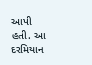આપી હતી. આ દરમિયાન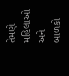તેમણે મહિલાઓ અને બાળકો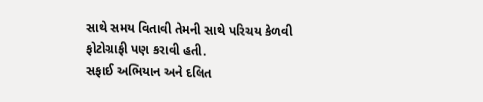સાથે સમય વિતાવી તેમની સાથે પરિચય કેળવી ફોટોગ્રાફી પણ કરાવી હતી.
સફાઈ અભિયાન અને દલિત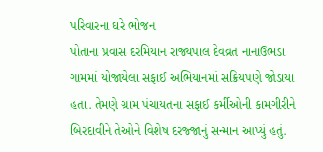પરિવારના ઘરે ભોજન
પોતાના પ્રવાસ દરમિયાન રાજ્યપાલ દેવવ્રત નાનાઉભડા ગામમાં યોજાયેલા સફાઈ અભિયાનમાં સક્રિયપણે જોડાયા હતા. તેમણે ગ્રામ પંચાયતના સફાઈ કર્મીઓની કામગીરીને બિરદાવીને તેઓને વિશેષ દરજ્જાનું સન્માન આપ્યું હતું.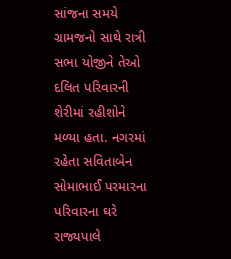સાંજના સમયે ગ્રામજનો સાથે રાત્રી સભા યોજીને તેઓ દલિત પરિવારની શેરીમાં રહીશોને મળ્યા હતા. નગરમાં રહેતા સવિતાબેન સોમાભાઈ પરમારના પરિવારના ઘરે રાજ્યપાલે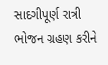સાદગીપૂર્ણ રાત્રી ભોજન ગ્રહણ કરીને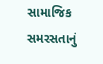સામાજિક સમરસતાનું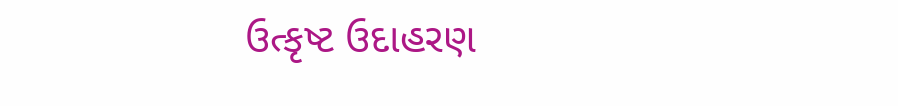ઉત્કૃષ્ટ ઉદાહરણ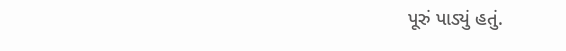પૂરું પાડ્યું હતું.